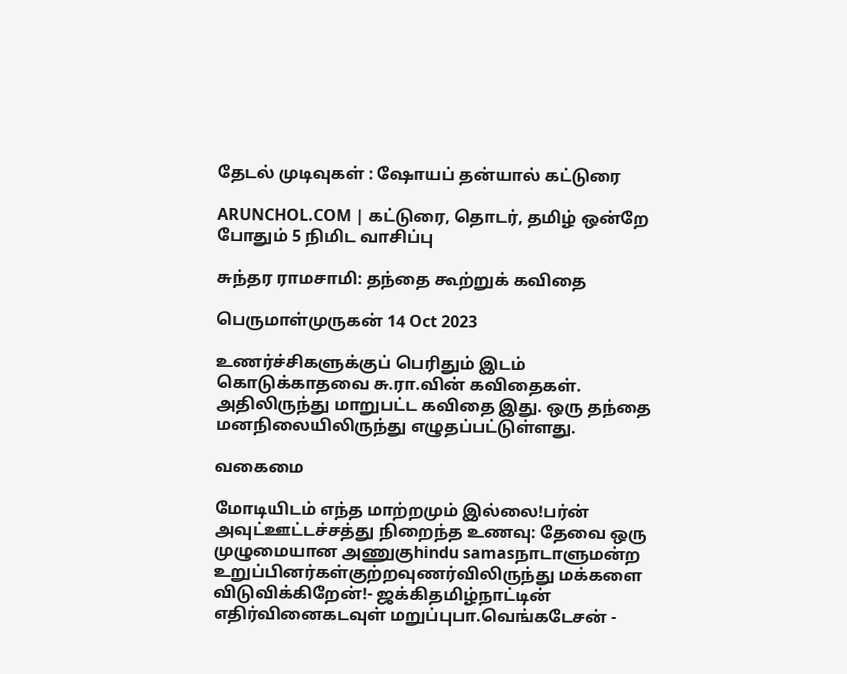தேடல் முடிவுகள் : ஷோயப் தன்யால் கட்டுரை

ARUNCHOL.COM | கட்டுரை, தொடர், தமிழ் ஒன்றே போதும் 5 நிமிட வாசிப்பு

சுந்தர ராமசாமி: தந்தை கூற்றுக் கவிதை

பெருமாள்முருகன் 14 Oct 2023

உணர்ச்சிகளுக்குப் பெரிதும் இடம் கொடுக்காதவை சு.ரா.வின் கவிதைகள். அதிலிருந்து மாறுபட்ட கவிதை இது. ஒரு தந்தை மனநிலையிலிருந்து எழுதப்பட்டுள்ளது.

வகைமை

மோடியிடம் எந்த மாற்றமும் இல்லை!பர்ன் அவுட்ஊட்டச்சத்து நிறைந்த உணவு: தேவை ஒரு முழுமையான அணுகுhindu samasநாடாளுமன்ற உறுப்பினர்கள்குற்றவுணர்விலிருந்து மக்களை விடுவிக்கிறேன்!- ஜக்கிதமிழ்நாட்டின் எதிர்வினைகடவுள் மறுப்புபா.வெங்கடேசன் -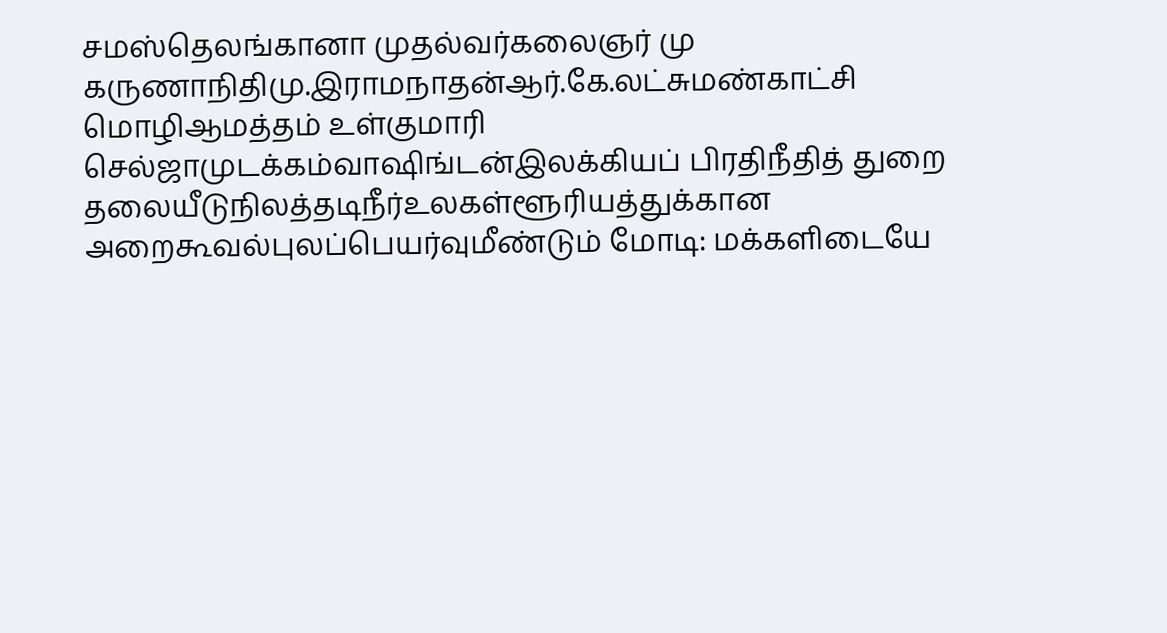சமஸ்தெலங்கானா முதல்வர்கலைஞர் மு கருணாநிதிமு.இராமநாதன்ஆர்.கே.லட்சுமண்காட்சி மொழிஆமத்தம் உள்குமாரி செல்ஜாமுடக்கம்வாஷிங்டன்இலக்கியப் பிரதிநீதித் துறை தலையீடுநிலத்தடிநீர்உலகள்ளூரியத்துக்கான அறைகூவல்புலப்பெயர்வுமீண்டும் மோடி: மக்களிடையே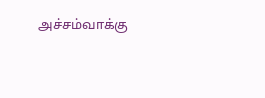அச்சம்வாக்கு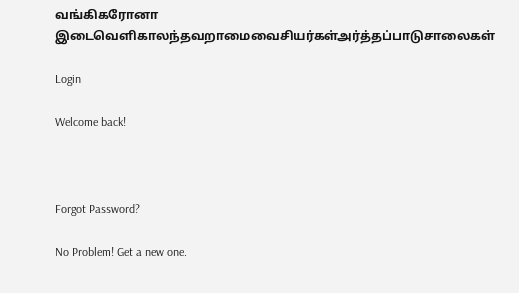வங்கிகரோனா இடைவெளிகாலந்தவறாமைவைசியர்கள்அர்த்தப்பாடுசாலைகள்

Login

Welcome back!



Forgot Password?

No Problem! Get a new one.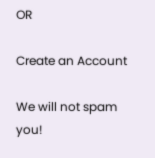OR

Create an Account

We will not spam you!